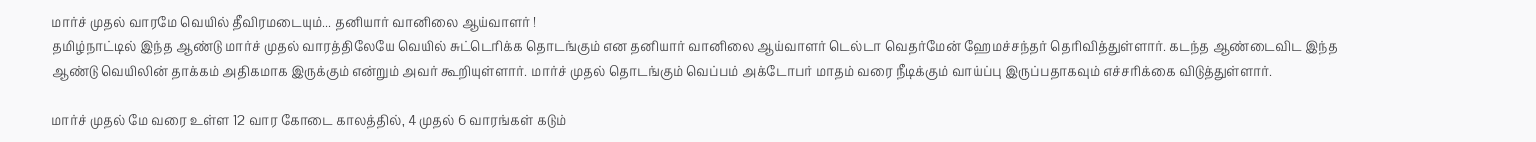மார்ச் முதல் வாரமே வெயில் தீவிரமடையும்... தனியார் வானிலை ஆய்வாளர் !
தமிழ்நாட்டில் இந்த ஆண்டு மார்ச் முதல் வாரத்திலேயே வெயில் சுட்டெரிக்க தொடங்கும் என தனியார் வானிலை ஆய்வாளர் டெல்டா வெதர்மேன் ஹேமச்சந்தர் தெரிவித்துள்ளார். கடந்த ஆண்டைவிட இந்த ஆண்டு வெயிலின் தாக்கம் அதிகமாக இருக்கும் என்றும் அவர் கூறியுள்ளார். மார்ச் முதல் தொடங்கும் வெப்பம் அக்டோபர் மாதம் வரை நீடிக்கும் வாய்ப்பு இருப்பதாகவும் எச்சரிக்கை விடுத்துள்ளார்.

மார்ச் முதல் மே வரை உள்ள 12 வார கோடை காலத்தில், 4 முதல் 6 வாரங்கள் கடும்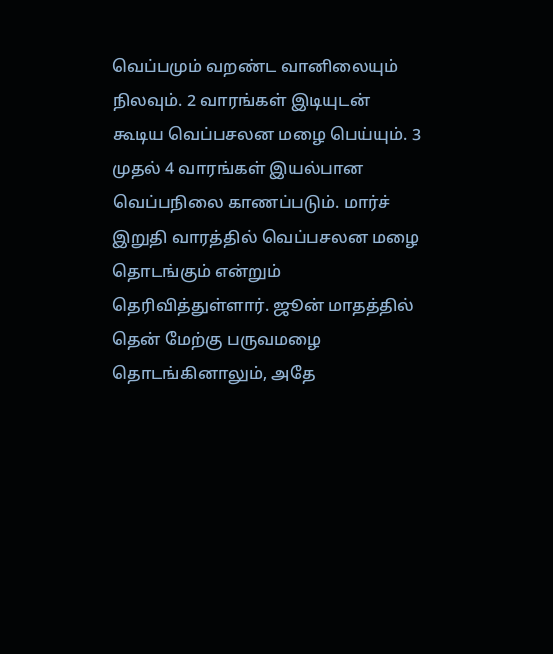வெப்பமும் வறண்ட வானிலையும் நிலவும். 2 வாரங்கள் இடியுடன் கூடிய வெப்பசலன மழை பெய்யும். 3 முதல் 4 வாரங்கள் இயல்பான வெப்பநிலை காணப்படும். மார்ச் இறுதி வாரத்தில் வெப்பசலன மழை தொடங்கும் என்றும் தெரிவித்துள்ளார். ஜூன் மாதத்தில் தென் மேற்கு பருவமழை தொடங்கினாலும், அதே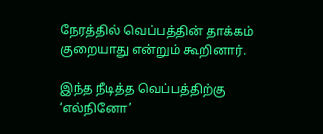நேரத்தில் வெப்பத்தின் தாக்கம் குறையாது என்றும் கூறினார்.

இந்த நீடித்த வெப்பத்திற்கு ‘எல்நினோ’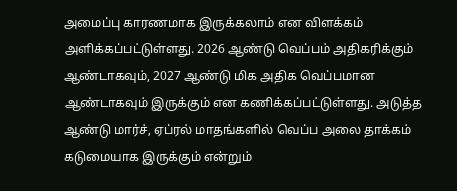அமைப்பு காரணமாக இருக்கலாம் என விளக்கம் அளிக்கப்பட்டுள்ளது. 2026 ஆண்டு வெப்பம் அதிகரிக்கும் ஆண்டாகவும், 2027 ஆண்டு மிக அதிக வெப்பமான ஆண்டாகவும் இருக்கும் என கணிக்கப்பட்டுள்ளது. அடுத்த ஆண்டு மார்ச், ஏப்ரல் மாதங்களில் வெப்ப அலை தாக்கம் கடுமையாக இருக்கும் என்றும்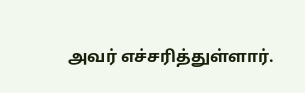அவர் எச்சரித்துள்ளார்.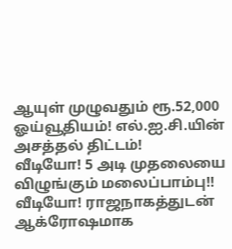ஆயுள் முழுவதும் ரூ.52,000 ஓய்வூதியம்! எல்.ஐ.சி.யின் அசத்தல் திட்டம்!
வீடியோ! 5 அடி முதலையை விழுங்கும் மலைப்பாம்பு!!
வீடியோ! ராஜநாகத்துடன் ஆக்ரோஷமாக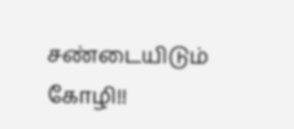சண்டையிடும் கோழி!!